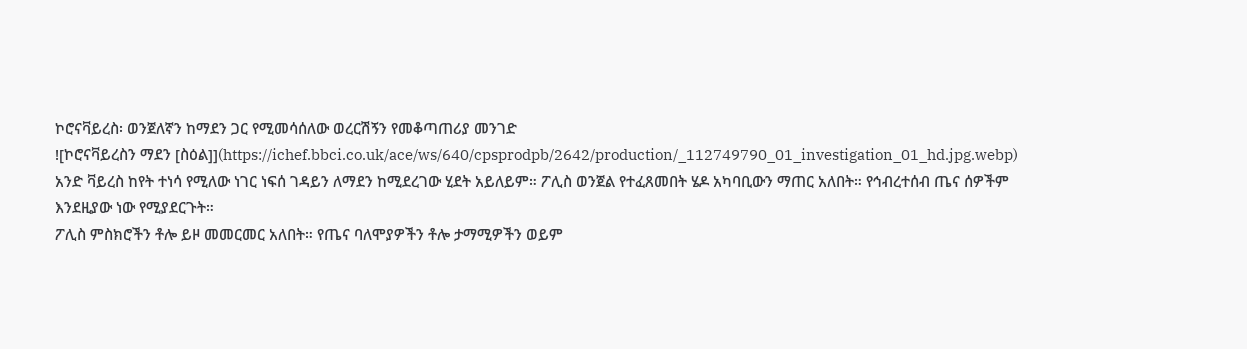ኮሮናቫይረስ፡ ወንጀለኛን ከማደን ጋር የሚመሳሰለው ወረርሽኝን የመቆጣጠሪያ መንገድ
![ኮሮናቫይረስን ማደን [ስዕል]](https://ichef.bbci.co.uk/ace/ws/640/cpsprodpb/2642/production/_112749790_01_investigation_01_hd.jpg.webp)
አንድ ቫይረስ ከየት ተነሳ የሚለው ነገር ነፍሰ ገዳይን ለማደን ከሚደረገው ሂደት አይለይም። ፖሊስ ወንጀል የተፈጸመበት ሄዶ አካባቢውን ማጠር አለበት። የኅብረተሰብ ጤና ሰዎችም እንደዚያው ነው የሚያደርጉት።
ፖሊስ ምስክሮችን ቶሎ ይዞ መመርመር አለበት። የጤና ባለሞያዎችን ቶሎ ታማሚዎችን ወይም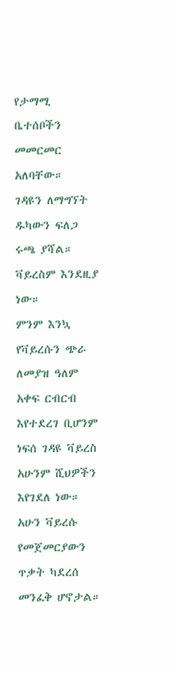የታማሚ ቤተሰቦችን መመርመር አለባቸው።
ገዳዩን ለማግኘት ዱካውን ፍለጋ ሩጫ ያሻል። ቫይረስም እንደዚያ ነው።
ምንም እንኳ የቫይረሱን ጭራ ለመያዝ ዓለም አቀፍ ርብርብ እየተደረገ ቢሆንም ነፍሰ ገዳዩ ቫይረስ አሁንም ሺህዎችን እየገደለ ነው።
አሁን ቫይረሱ የመጀመርያውን ጥቃት ካደረሰ መንፈቅ ሆኖታል።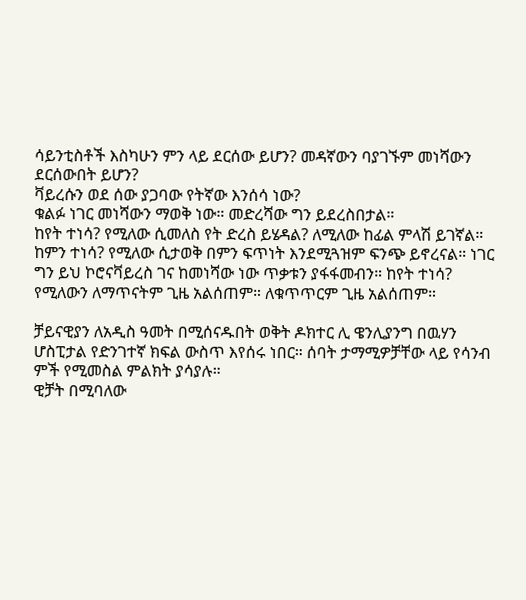ሳይንቲስቶች እስካሁን ምን ላይ ደርሰው ይሆን? መዳኛውን ባያገኙም መነሻውን ደርሰውበት ይሆን?
ቫይረሱን ወደ ሰው ያጋባው የትኛው እንሰሳ ነው?
ቁልፉ ነገር መነሻውን ማወቅ ነው። መድረሻው ግን ይደረስበታል።
ከየት ተነሳ? የሚለው ሲመለስ የት ድረስ ይሄዳል? ለሚለው ከፊል ምላሽ ይገኛል።
ከምን ተነሳ? የሚለው ሲታወቅ በምን ፍጥነት እንደሚጓዝም ፍንጭ ይኖረናል። ነገር ግን ይህ ኮሮናቫይረስ ገና ከመነሻው ነው ጥቃቱን ያፋፋመብን። ከየት ተነሳ? የሚለውን ለማጥናትም ጊዜ አልሰጠም። ለቁጥጥርም ጊዜ አልሰጠም።

ቻይናዊያን ለአዲስ ዓመት በሚሰናዱበት ወቅት ዶክተር ሊ ዌንሊያንግ በዉሃን ሆስፒታል የድንገተኛ ክፍል ውስጥ እየሰሩ ነበር። ሰባት ታማሚዎቻቸው ላይ የሳንብ ምች የሚመስል ምልክት ያሳያሉ።
ዊቻት በሚባለው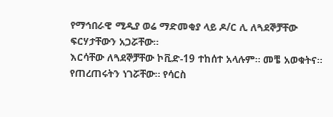የማኅበራዊ ሚዲያ ወሬ ማድመቂያ ላይ ዶ/ር ሊ ለጓደኞቻቸው ፍርሃታቸውን አጋሯቸው።
እርሳቸው ለጓደኞቻቸው ኮቪድ-19 ተከሰተ አላሉም። መቼ አወቁትና።
የጠረጠሩትን ነገሯቸው። የሳርስ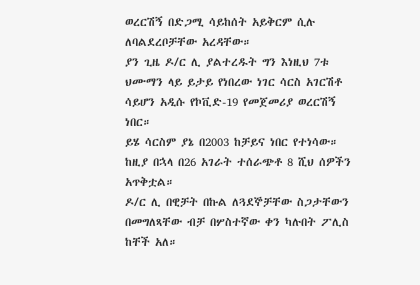ወረርሽኝ በድጋሚ ሳይከሰት አይቅርም ሲሉ ለባልደረቦቻቸው አረዳቸው።
ያን ጊዜ ዶ/ር ሊ ያልተረዱት ግን እነዚህ 7ቱ ህሙማን ላይ ይታይ የነበረው ነገር ሳርስ አገርሽቶ ሳይሆን አዲሱ የኮቪድ-19 የመጀመሪያ ወረርሽኝ ነበር።
ይሄ ሳርስም ያኔ በ2003 ከቻይና ነበር የተነሳው። ከዚያ በኋላ በ26 አገራት ተሰራጭቶ 8 ሺህ ሰዎችን አጥቅቷል።
ዶ/ር ሊ በዊቻት በኩል ለጓደኞቻቸው ስጋታቸውን በመግለጻቸው ብቻ በሦስተኛው ቀን ካሉበት ፖሊስ ከቸች አለ።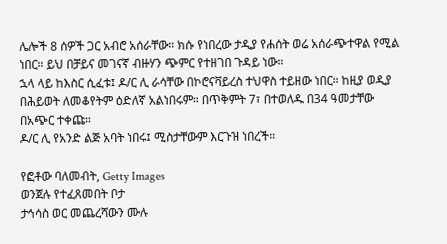ሌሎች 8 ሰዎች ጋር አብሮ አሰራቸው። ክሱ የነበረው ታዲያ የሐሰት ወሬ አሰራጭተዋል የሚል ነበር። ይህ በቻይና መገናኛ ብዙሃን ጭምር የተዘገበ ጉዳይ ነው።
ኋላ ላይ ከእስር ሲፈቱ፤ ዶ/ር ሊ ራሳቸው በኮሮናቫይረስ ተህዋስ ተይዘው ነበር። ከዚያ ወዲያ በሕይወት ለመቆየትም ዕድለኛ አልነበሩም። በጥቅምት 7፣ በተወለዱ በ34 ዓመታቸው በአጭር ተቀጩ።
ዶ/ር ሊ የአንድ ልጅ አባት ነበሩ፤ ሚስታቸውም እርጉዝ ነበረች።

የፎቶው ባለመብት, Getty Images
ወንጀሉ የተፈጸመበት ቦታ
ታኅሳስ ወር መጨረሻውን ሙሉ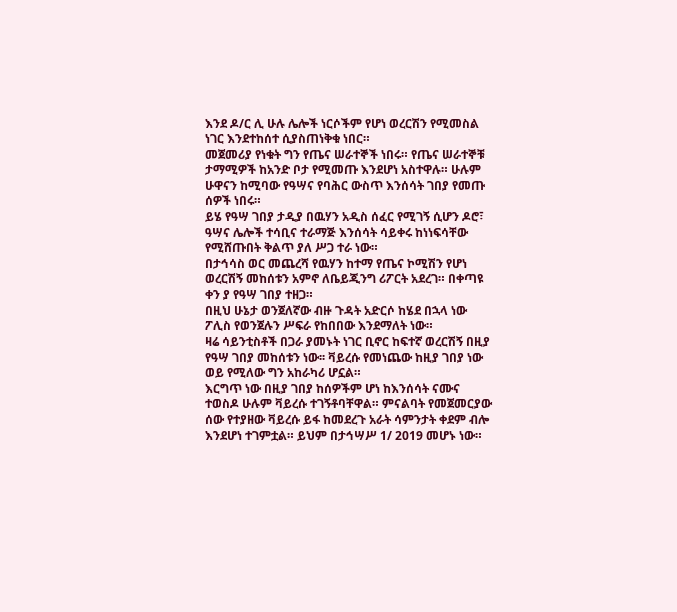እንደ ዶ/ር ሊ ሁሉ ሌሎች ነርሶችም የሆነ ወረርሽን የሚመስል ነገር እንደተከሰተ ሲያስጠነቅቁ ነበር።
መጀመሪያ የነቁት ግን የጤና ሠራተኞች ነበሩ። የጤና ሠራተኞቹ ታማሚዎች ከአንድ ቦታ የሚመጡ እንደሆነ አስተዋሉ። ሁሉም ሁዋናን ከሚባው የዓሣና የባሕር ውስጥ እንሰሳት ገበያ የመጡ ሰዎች ነበሩ።
ይሄ የዓሣ ገበያ ታዲያ በዉሃን አዲስ ሰፈር የሚገኝ ሲሆን ዶሮ፣ ዓሣና ሌሎች ተሳቢና ተራማጅ እንሰሳት ሳይቀሩ ከነነፍሳቸው የሚሸጡበት ቅልጥ ያለ ሥጋ ተራ ነው።
በታኅሳስ ወር መጨረሻ የዉሃን ከተማ የጤና ኮሚሽን የሆነ ወረርሽኝ መከሰቱን አምኖ ለቤይጂንግ ሪፖርት አደረገ። በቀጣዩ ቀን ያ የዓሣ ገበያ ተዘጋ።
በዚህ ሁኔታ ወንጀለኛው ብዙ ጉዳት አድርሶ ከሄደ በኋላ ነው ፖሊስ የወንጀሉን ሥፍራ የከበበው እንደማለት ነው።
ዛሬ ሳይንቲስቶች በጋራ ያመኑት ነገር ቢኖር ከፍተኛ ወረርሽኝ በዚያ የዓሣ ገበያ መከሰቱን ነው፡፡ ቫይረሱ የመነጨው ከዚያ ገበያ ነው ወይ የሚለው ግን አከራካሪ ሆኗል።
እርግጥ ነው በዚያ ገበያ ከሰዎችም ሆነ ከእንሰሳት ናሙና ተወስዶ ሁሉም ቫይረሱ ተገኝቶባቸዋል። ምናልባት የመጀመርያው ሰው የተያዘው ቫይረሱ ይፋ ከመደረጉ አራት ሳምንታት ቀደም ብሎ እንደሆነ ተገምቷል። ይህም በታኅሣሥ 1/ 2019 መሆኑ ነው።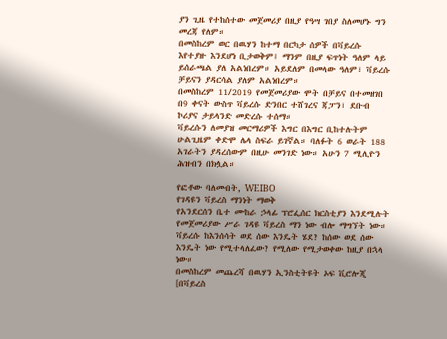ያን ጊዜ የተከሰተው መጀመሪያ በዚያ የዓሣ ገበያ ስለመሆኑ ግን መረጃ የለም።
በመስከረም ወር በዉሃን ከተማ በርካታ ሰዎች በቫይረሱ እየተያዙ እንደሆነ ቢታወቅም፤ ማንም በዚያ ፍጥነት ዓለም ላይ ይሰራጫል ያለ አልነበረም። አይደለም በመላው ዓለም፣ ቫይረሱ ቻይናን ያዳርሳል ያለም አልነበረም።
በመስከረም 11/2019 የመጀመሪያው ሞት በቻይና በተመዘገበ በ9 ቀናት ውስጥ ቫይረሱ ድንበር ተሸገረና ጃፓን፣ ደቡብ ኮሪያና ታይላንድ መድረሱ ተሰማ።
ቫይረሱን ለመያዝ መርማሪዎች እግር በእግር ቢከተሉትም ሁልጊዜም ቀድሞ ሌላ ስፍራ ይገኛል። ባለፉት 6 ወራት 188 አገራትን ያዳረሰውም በዚሁ መንገድ ነው። አሁን 7 ሚሊዮን ሕዝብን በክሏል።

የፎቶው ባለመብት, WEIBO
የገዳዩን ቫይረስ ማንነት ማወቅ
የአንደርሰን ቤተ ሙከራ ኃላፊ ፕሮፌሰር ክርስቲያን እንደሚሉት የመጀመሪያው ሥራ ገዳዩ ቫይረስ ማን ነው ብሎ ማግኘት ነው።
ቫይረሱ ከእንሰሳት ወደ ሰው እንዴት ሄደ? ከሰው ወደ ሰው እንዴት ነው የሚተላለፈው? የሚለው የሚታወቀው ከዚያ በኋላ ነው።
በመስከረም መጨረሻ በዉሃን ኢንስቲትዩት ኦፍ ቪሮሎጂ [በቫይረስ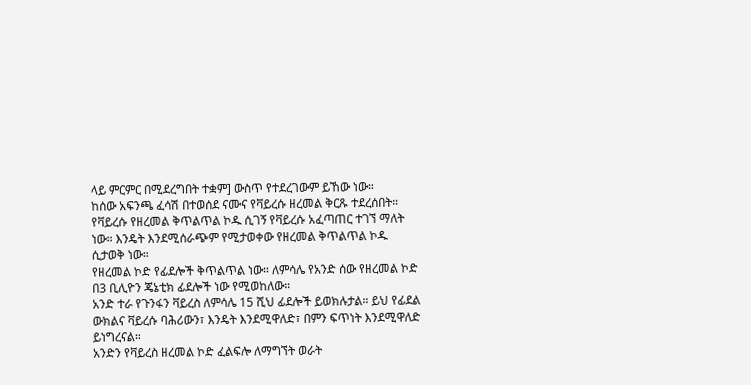ላይ ምርምር በሚደረግበት ተቋም] ውስጥ የተደረገውም ይኸው ነው።
ከሰው አፍንጫ ፈሳሽ በተወሰደ ናሙና የቫይረሱ ዘረመል ቅርጹ ተደረሰበት።
የቫይረሱ የዘረመል ቅጥልጥል ኮዱ ሲገኝ የቫይረሱ አፈጣጠር ተገኘ ማለት ነው። እንዴት እንደሚሰራጭም የሚታወቀው የዘረመል ቅጥልጥል ኮዱ ሲታወቅ ነው።
የዘረመል ኮድ የፊደሎች ቅጥልጥል ነው። ለምሳሌ የአንድ ሰው የዘረመል ኮድ በ3 ቢሊዮን ጄኔቲክ ፊደሎች ነው የሚወከለው።
አንድ ተራ የጉንፋን ቫይረስ ለምሳሌ 15 ሺህ ፊደሎች ይወክሉታል። ይህ የፊደል ውክልና ቫይረሱ ባሕሪውን፣ እንዴት እንደሚዋለድ፣ በምን ፍጥነት እንደሚዋለድ ይነግረናል።
አንድን የቫይረስ ዘረመል ኮድ ፈልፍሎ ለማግኘት ወራት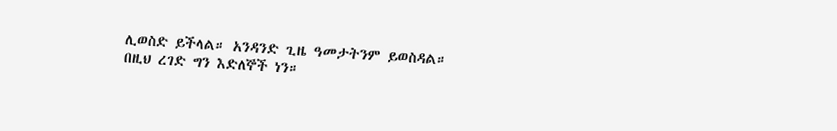ሊወስድ ይችላል። አንዳንድ ጊዜ ዓመታትንም ይወስዳል።
በዚህ ረገድ ግን እድለኞች ነን።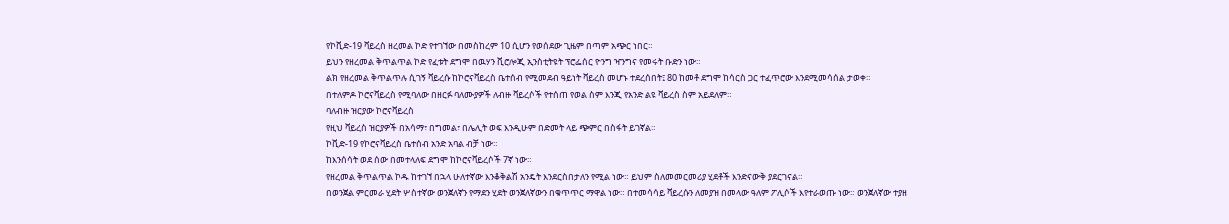የኮቪድ-19 ቫይረስ ዘረመል ኮድ የተገኘው በመስከረም 10 ሲሆን የወሰደው ጊዜም በጣም አጭር ነበር።
ይህን የዘረመል ቅጥልጥል ኮድ የፈቱት ደግሞ በዉሃን ቪሮሎጂ ኢንስቲትዩት ፕሮፌሰር ዮንግ ዣንግና የመሩት ቡድን ነው።
ልክ የዘረመል ቅጥልጥሉ ሲገኝ ቫይረሱ ከኮሮናቫይረስ ቤተሰብ የሚመደብ ዓይነት ቫይረስ መሆኑ ተደረሰበት፤ 80 ከመቶ ደግሞ ከሳርስ ጋር ተፈጥሮው እንደሚመሳሰል ታወቀ።
በተለምዶ ኮሮናቫይረስ የሚባለው በዘርፉ ባለሙያዎች ለብዙ ቫይረሶች የተሰጠ የወል ስም እንጂ የአንድ ልዩ ቫይረስ ስም አይደለም።
ባለብዙ ዝርያው ኮሮናቫይረስ
የዚህ ቫይረስ ዝርያዎች በአሳማ፣ በግመል፣ በሌሊት ወፍ እንዲሁም በድመት ላይ ጭምር በስፋት ይገኛል።
ኮቪድ-19 የኮሮናቫይረስ ቤተሰብ አንድ አባል ብቻ ነው።
ከእንሰሳት ወደ ሰው በመተላለፍ ደግሞ ከኮሮናቫይረሶች 7ኛ ነው።
የዘረመል ቅጥልጥል ኮዱ ከተገኘ በኋላ ሁለተኛው እንቆቅልሽ አንዴት እንደርስበታለን የሚል ነው። ይህም ስለመመርመሪያ ሂደቶች እንድናውቅ ያደርገናል።
በወንጀል ምርመራ ሂደት ሦስተኛው ወንጀለኛን የማደን ሂደት ወንጀለኛውን በቁጥጥር ማዋል ነው። በተመሳሳይ ቫይረሱን ለመያዝ በመላው ዓለም ፖሊሶች እየተራወጡ ነው። ወንጀለኛው ተያዘ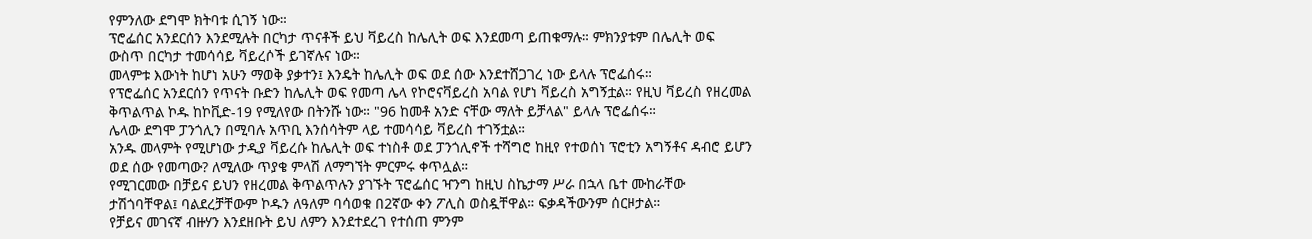የምንለው ደግሞ ክትባቱ ሲገኝ ነው።
ፕሮፌሰር አንደርሰን እንደሚሉት በርካታ ጥናቶች ይህ ቫይረስ ከሌሊት ወፍ እንደመጣ ይጠቁማሉ። ምክንያቱም በሌሊት ወፍ ውስጥ በርካታ ተመሳሳይ ቫይረሶች ይገኛሉና ነው።
መላምቱ እውነት ከሆነ አሁን ማወቅ ያቃተን፤ እንዴት ከሌሊት ወፍ ወደ ሰው እንደተሸጋገረ ነው ይላሉ ፕሮፌሰሩ።
የፕሮፌሰር አንደርሰን የጥናት ቡድን ከሌሊት ወፍ የመጣ ሌላ የኮሮናቫይረስ አባል የሆነ ቫይረስ አግኝቷል። የዚህ ቫይረስ የዘረመል ቅጥልጥል ኮዱ ከኮቪድ-19 የሚለየው በትንሹ ነው። "96 ከመቶ አንድ ናቸው ማለት ይቻላል" ይላሉ ፕሮፌሰሩ።
ሌላው ደግሞ ፓንጎሊን በሚባሉ አጥቢ እንሰሳትም ላይ ተመሳሳይ ቫይረስ ተገኝቷል።
አንዱ መላምት የሚሆነው ታዲያ ቫይረሱ ከሌሊት ወፍ ተነስቶ ወደ ፓንጎሊኖች ተሻግሮ ከዚየ የተወሰነ ፕሮቲን አግኝቶና ዳብሮ ይሆን ወደ ሰው የመጣው? ለሚለው ጥያቄ ምላሽ ለማግኘት ምርምሩ ቀጥሏል።
የሚገርመው በቻይና ይህን የዘረመል ቅጥልጥሉን ያገኙት ፕሮፌሰር ዣንግ ከዚህ ስኬታማ ሥራ በኋላ ቤተ ሙከራቸው ታሽጎባቸዋል፤ ባልደረቻቸውም ኮዱን ለዓለም ባሳወቁ በ2ኛው ቀን ፖሊስ ወስዷቸዋል። ፍቃዳችውንም ሰርዞታል።
የቻይና መገናኛ ብዙሃን እንደዘቡት ይህ ለምን እንደተደረገ የተሰጠ ምንም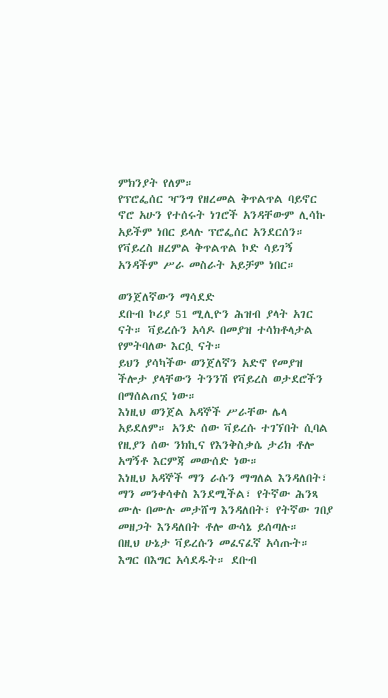ምክንያት የለም።
የፕሮፌሰር ዣንግ የዘረመል ቅጥልጥል ባይኖር ኖሮ አሁን የተሰሩት ነገሮች አንዳቸውም ሊሳኩ አይችም ነበር ይላሉ ፕሮፌሰር አንደርሰን።
የቫይረስ ዘረምል ቅጥልጥል ኮድ ሳይገኝ አንዳችም ሥራ መስራት አይቻም ነበር።

ወንጀለኛውን ማሳደድ
ደቡብ ኮሪያ 51 ሚሊዮን ሕዝብ ያላት አገር ናት። ቫይረሱን አሳዶ በመያዝ ተሳክቶላታል የምትባለው እርሷ ናት።
ይህን ያሳካችው ወንጀለኛን አድኖ የመያዝ ችሎታ ያላቸውን ትንንሽ የቫይረስ ወታደሮችን በማሰልጠኗ ነው።
እነዚህ ወንጀል አዳኞች ሥራቸው ሌላ አይደለም። አንድ ሰው ቫይረሱ ተገኘበት ሲባል የዚያን ሰው ንክኪና የእንቅስቃሴ ታሪክ ቶሎ አግኝቶ እርምጃ መውሰድ ነው።
እነዚህ አዳኞች ማን ራሱን ማግለል እንዳለበት፣ ማን መንቀሳቀስ እንደሚችል፣ የትኛው ሕንጻ ሙሉ በሙሉ መታሸግ እንዳለበት፣ የትኛው ገበያ መዘጋት እንዳለበት ቶሎ ውሳኔ ይሰጣሉ።
በዚህ ሁኔታ ቫይረሱን መፈናፈኛ አሳጡት። እግር በእግር አሳደዱት። ደቡብ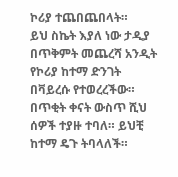ኮሪያ ተጨበጨበላት።
ይህ ስኬት እያለ ነው ታዲያ በጥቅምት መጨረሻ አንዲት የኮሪያ ከተማ ድንገት በቫይረሱ የተወረረችው።
በጥቂት ቀናት ውስጥ ሺህ ሰዎች ተያዙ ተባለ። ይህቺ ከተማ ዴጉ ትባላለች።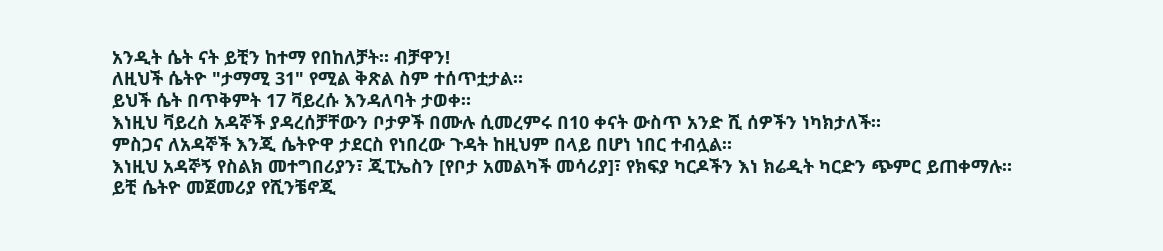አንዲት ሴት ናት ይቺን ከተማ የበከለቻት። ብቻዋን!
ለዚህች ሴትዮ "ታማሚ 31" የሚል ቅጽል ስም ተሰጥቷታል።
ይህች ሴት በጥቅምት 17 ቫይረሱ እንዳለባት ታወቀ።
እነዚህ ቫይረስ አዳኞች ያዳረሰቻቸውን ቦታዎች በሙሉ ሲመረምሩ በ10 ቀናት ውስጥ አንድ ሺ ሰዎችን ነካክታለች።
ምስጋና ለአዳኞች እንጂ ሴትዮዋ ታደርስ የነበረው ጉዳት ከዚህም በላይ በሆነ ነበር ተብሏል።
እነዚህ አዳኞኝ የስልክ መተግበሪያን፣ ጂፒኤስን [የቦታ አመልካች መሳሪያ]፣ የክፍያ ካርዶችን እነ ክሬዲት ካርድን ጭምር ይጠቀማሉ።
ይቺ ሴትዮ መጀመሪያ የሺንቼኖጂ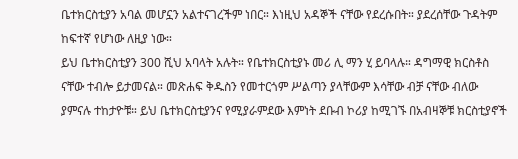ቤተክርስቲያን አባል መሆኗን አልተናገረችም ነበር። እነዚህ አዳኞች ናቸው የደረሱበት። ያደረሰቸው ጉዳትም ከፍተኛ የሆነው ለዚያ ነው።
ይህ ቤተክርስቲያን 300 ሺህ አባላት አሉት። የቤተክርስቲያኑ መሪ ሊ ማን ሂ ይባላሉ። ዳግማዊ ክርስቶስ ናቸው ተብሎ ይታመናል። መጽሐፍ ቅዱስን የመተርጎም ሥልጣን ያላቸውም እሳቸው ብቻ ናቸው ብለው ያምናሉ ተከታዮቹ። ይህ ቤተክርስቲያንና የሚያራምደው እምነት ደቡብ ኮሪያ ከሚገኙ በአብዛኞቹ ክርስቲያኖች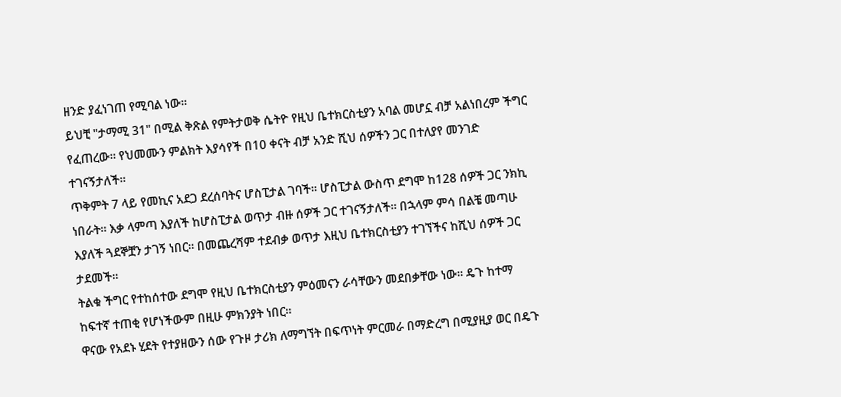ዘንድ ያፈነገጠ የሚባል ነው።
ይህቺ "ታማሚ 31" በሚል ቅጽል የምትታወቅ ሴትዮ የዚህ ቤተክርስቲያን አባል መሆኗ ብቻ አልነበረም ችግር የፈጠረው። የህመሙን ምልክት እያሳየች በ10 ቀናት ብቻ አንድ ሺህ ሰዎችን ጋር በተለያየ መንገድ ተገናኝታለች።
ጥቅምት 7 ላይ የመኪና አደጋ ደረሰባትና ሆስፒታል ገባች። ሆስፒታል ውስጥ ደግሞ ከ128 ሰዎች ጋር ንክኪ ነበራት። እቃ ላምጣ እያለች ከሆስፒታል ወጥታ ብዙ ሰዎች ጋር ተገናኝታለች። በኋላም ምሳ በልቼ መጣሁ እያለች ጓደኞቿን ታገኝ ነበር። በመጨረሻም ተደብቃ ወጥታ እዚህ ቤተክርስቲያን ተገኘችና ከሺህ ሰዎች ጋር ታደመች።
ትልቁ ችግር የተከሰተው ደግሞ የዚህ ቤተክርስቲያን ምዕመናን ራሳቸውን መደበቃቸው ነው። ዴጉ ከተማ ከፍተኛ ተጠቂ የሆነችውም በዚሁ ምክንያት ነበር።
ዋናው የአደኑ ሂደት የተያዘውን ሰው የጉዞ ታሪክ ለማግኘት በፍጥነት ምርመራ በማድረግ በሚያዚያ ወር በዴጉ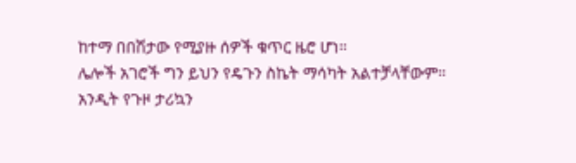ከተማ በበሽታው የሚያዙ ሰዎች ቁጥር ዜሮ ሆነ።
ሌሎች አገሮች ግን ይህን የዴጉን ስኬት ማሳካት አልተቻላቸውም።
አንዲት የጉዞ ታሪኳን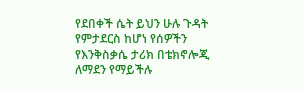የደበቀች ሴት ይህን ሁሉ ጉዳት የምታደርስ ከሆነ የሰዎችን የእንቅስቃሴ ታሪክ በቴክኖሎጂ ለማደን የማይችሉ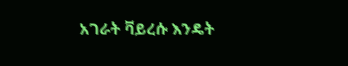አገራት ቫይረሱ እንዴት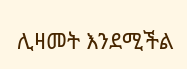ሊዛመት እንደሚችል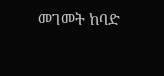መገመት ከባድ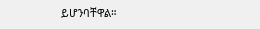ይሆንባቸዋል።